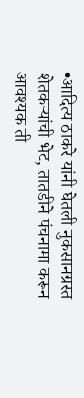•आदित्य ठाकरे यांनी घेतली नुकसानग्रस्त शेतकऱ्यांची भेट, तातडीने पंचनामा करून आवश्यक ती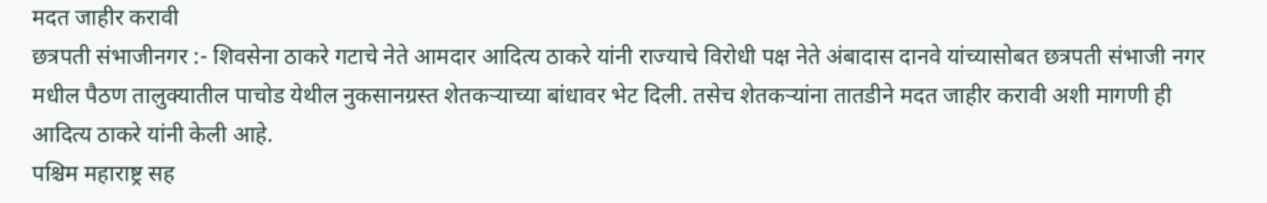मदत जाहीर करावी
छत्रपती संभाजीनगर :- शिवसेना ठाकरे गटाचे नेते आमदार आदित्य ठाकरे यांनी राज्याचे विरोधी पक्ष नेते अंबादास दानवे यांच्यासोबत छत्रपती संभाजी नगर मधील पैठण तालुक्यातील पाचोड येथील नुकसानग्रस्त शेतकऱ्याच्या बांधावर भेट दिली. तसेच शेतकऱ्यांना तातडीने मदत जाहीर करावी अशी मागणी ही आदित्य ठाकरे यांनी केली आहे.
पश्चिम महाराष्ट्र सह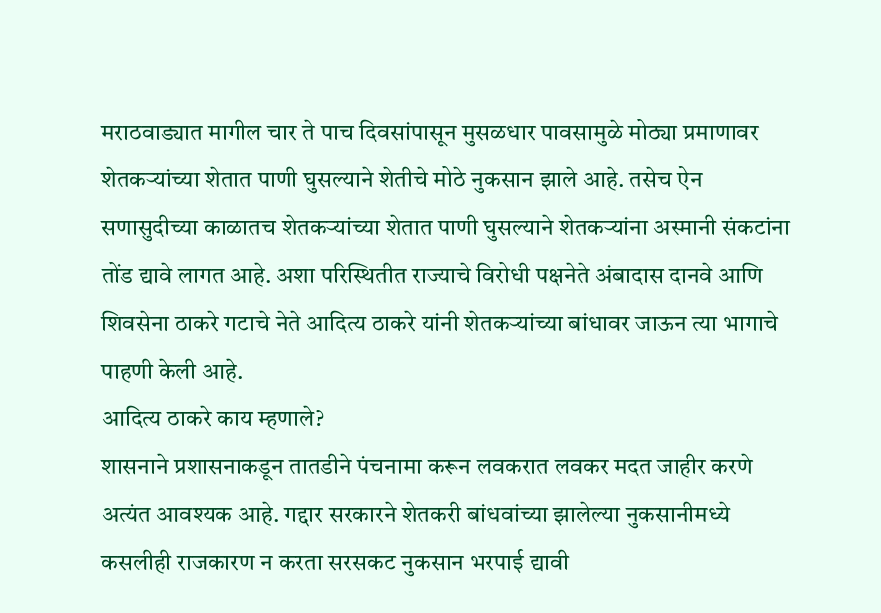मराठवाड्यात मागील चार ते पाच दिवसांपासून मुसळधार पावसामुळे मोठ्या प्रमाणावर शेतकऱ्यांच्या शेतात पाणी घुसल्याने शेतीचे मोठे नुकसान झाले आहे. तसेच ऐन सणासुदीच्या काळातच शेतकऱ्यांच्या शेतात पाणी घुसल्याने शेतकऱ्यांना अस्मानी संकटांना तोंड द्यावे लागत आहे. अशा परिस्थितीत राज्याचे विरोधी पक्षनेते अंबादास दानवे आणि शिवसेना ठाकरे गटाचे नेते आदित्य ठाकरे यांनी शेतकऱ्यांच्या बांधावर जाऊन त्या भागाचे पाहणी केली आहे.
आदित्य ठाकरे काय म्हणाले?
शासनाने प्रशासनाकडून तातडीने पंचनामा करून लवकरात लवकर मदत जाहीर करणे अत्यंत आवश्यक आहे. गद्दार सरकारने शेतकरी बांधवांच्या झालेल्या नुकसानीमध्ये कसलीही राजकारण न करता सरसकट नुकसान भरपाई द्यावी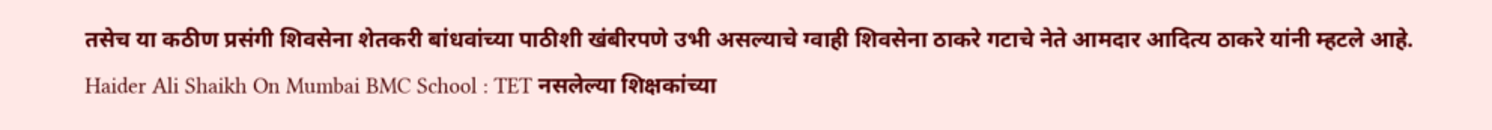तसेच या कठीण प्रसंगी शिवसेना शेतकरी बांधवांच्या पाठीशी खंबीरपणे उभी असल्याचे ग्वाही शिवसेना ठाकरे गटाचे नेते आमदार आदित्य ठाकरे यांनी म्हटले आहे.
Haider Ali Shaikh On Mumbai BMC School : TET नसलेल्या शिक्षकांच्या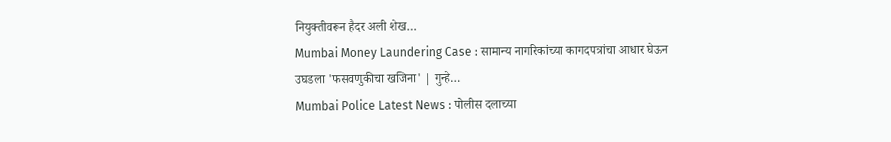नियुक्तीवरून हैदर अली शेख…
Mumbai Money Laundering Case : सामान्य नागरिकांच्या कागदपत्रांचा आधार घेऊन उघडला 'फसवणुकीचा खजिना' | गुन्हे…
Mumbai Police Latest News : पोलीस दलाच्या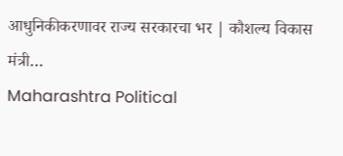आधुनिकीकरणावर राज्य सरकारचा भर | कौशल्य विकास मंत्री…
Maharashtra Political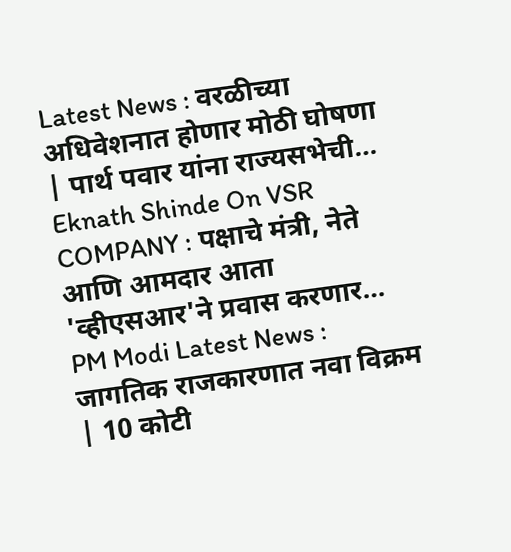Latest News : वरळीच्या अधिवेशनात होणार मोठी घोषणा | पार्थ पवार यांना राज्यसभेची…
Eknath Shinde On VSR COMPANY : पक्षाचे मंत्री, नेते आणि आमदार आता 'व्हीएसआर'ने प्रवास करणार…
PM Modi Latest News : जागतिक राजकारणात नवा विक्रम | 10 कोटी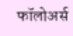फॉलोअर्स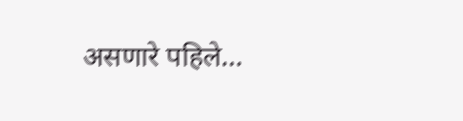असणारे पहिले…